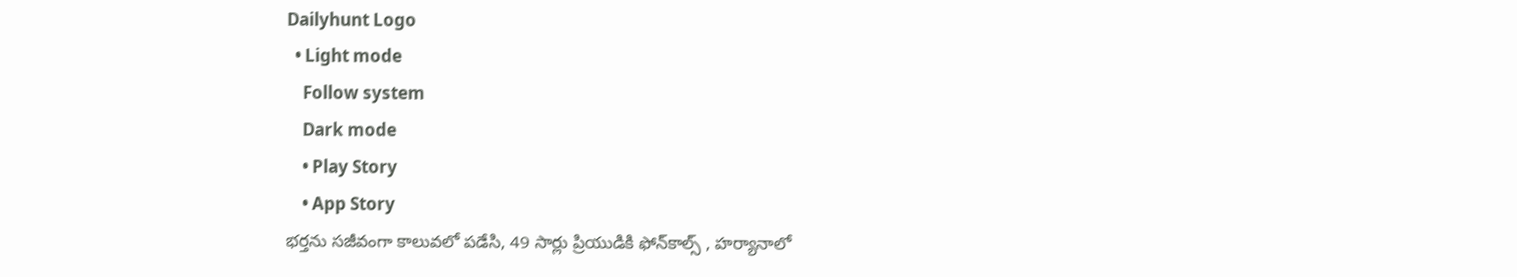Dailyhunt Logo
  • Light mode
    Follow system
    Dark mode
    • Play Story
    • App Story
భర్తను సజీవంగా కాలువలో పడేసి, 49 సార్లు ప్రియుడికి ఫోన్‌కాల్స్ , హర్యానాలో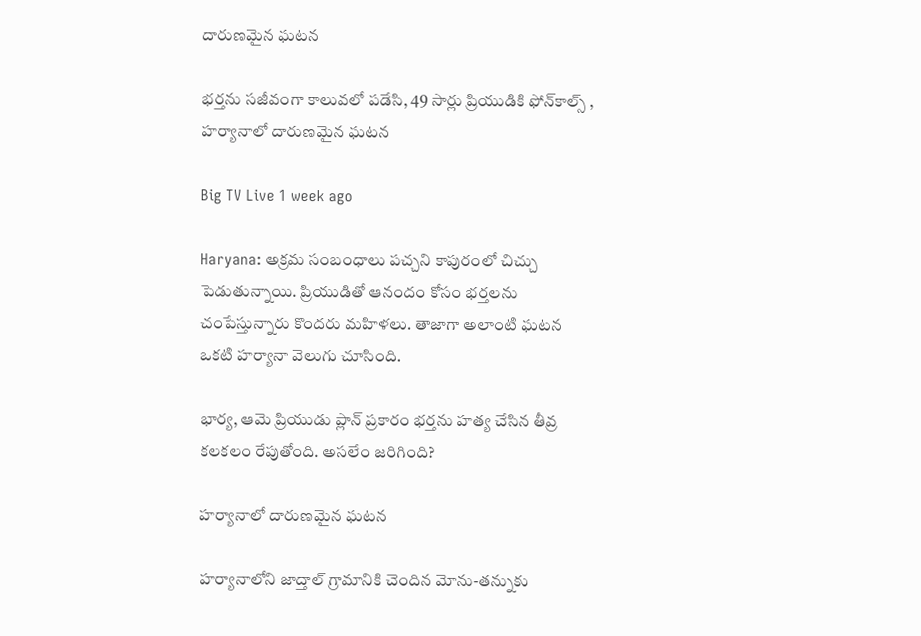దారుణమైన ఘటన

భర్తను సజీవంగా కాలువలో పడేసి, 49 సార్లు ప్రియుడికి ఫోన్‌కాల్స్ , హర్యానాలో దారుణమైన ఘటన

Big TV Live 1 week ago

Haryana: అక్రమ సంబంధాలు పచ్చని కాపురంలో చిచ్చు పెడుతున్నాయి. ప్రియుడితో ఆనందం కోసం భర్తలను చంపేస్తున్నారు కొందరు మహిళలు. తాజాగా అలాంటి ఘటన ఒకటి హర్యానా వెలుగు చూసింది.

భార్య, ఆమె ప్రియుడు ప్లాన్ ప్రకారం భర్తను హత్య చేసిన తీవ్ర కలకలం రేపుతోంది. అసలేం జరిగింది?

హర్యానాలో దారుణమైన ఘటన

హర్యానాలోని జాద్తాల్ గ్రామానికి చెందిన మోను-తన్నుకు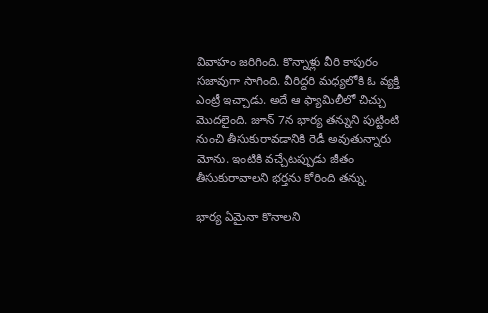వివాహం జరిగింది. కొన్నాళ్లు వీరి కాపురం సజావుగా సాగింది. వీరిద్దరి మధ్యలోకి ఓ వ్యక్తి ఎంట్రీ ఇచ్చాడు. అదే ఆ ఫ్యామిలీలో చిచ్చు మొదలైంది. జూన్ 7న భార్య తన్నుని పుట్టింటి నుంచి తీసుకురావడానికి రెడీ అవుతున్నారు మోను. ఇంటికి వచ్చేటప్పుడు జీతం తీసుకురావాలని భర్తను కోరింది తన్ను.

భార్య ఏమైనా కొనాలని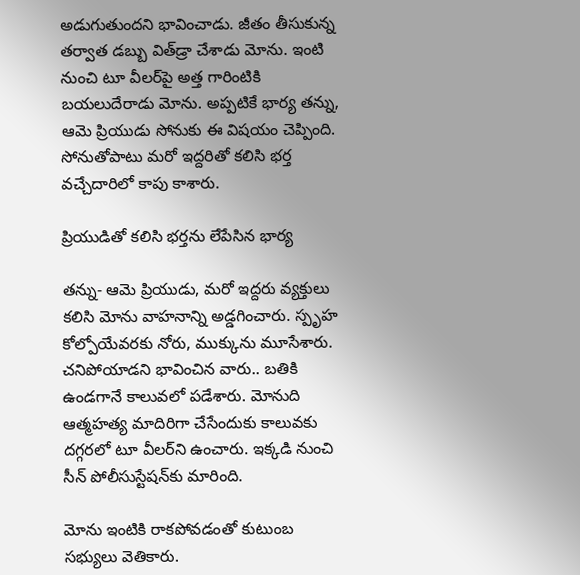అడుగుతుందని భావించాడు. జీతం తీసుకున్న తర్వాత డబ్బు విత్‌డ్రా చేశాడు మోను. ఇంటి నుంచి టూ వీలర్‌పై అత్త గారింటికి బయలుదేరాడు మోను. అప్పటికే భార్య తన్ను, ఆమె ప్రియుడు సోనుకు ఈ విషయం చెప్పింది. సోనుతోపాటు మరో ఇద్దరితో కలిసి భర్త వచ్చేదారిలో కాపు కాశారు.

ప్రియుడితో కలిసి భర్తను లేపేసిన భార్య

తన్ను- ఆమె ప్రియుడు, మరో ఇద్దరు వ్యక్తులు కలిసి మోను వాహనాన్ని అడ్డగించారు. స్పృహ కోల్పోయేవరకు నోరు, ముక్కును మూసేశారు. చనిపోయాడని భావించిన వారు.. బతికి ఉండగానే కాలువలో పడేశారు. మోనుది ఆత్మహత్య మాదిరిగా చేసేందుకు కాలువకు దగ్గరలో టూ వీలర్‌ని ఉంచారు. ఇక్కడి నుంచి సీన్ పోలీసుస్టేషన్‌కు మారింది.

మోను ఇంటికి రాకపోవడంతో కుటుంబ సభ్యులు వెతికారు.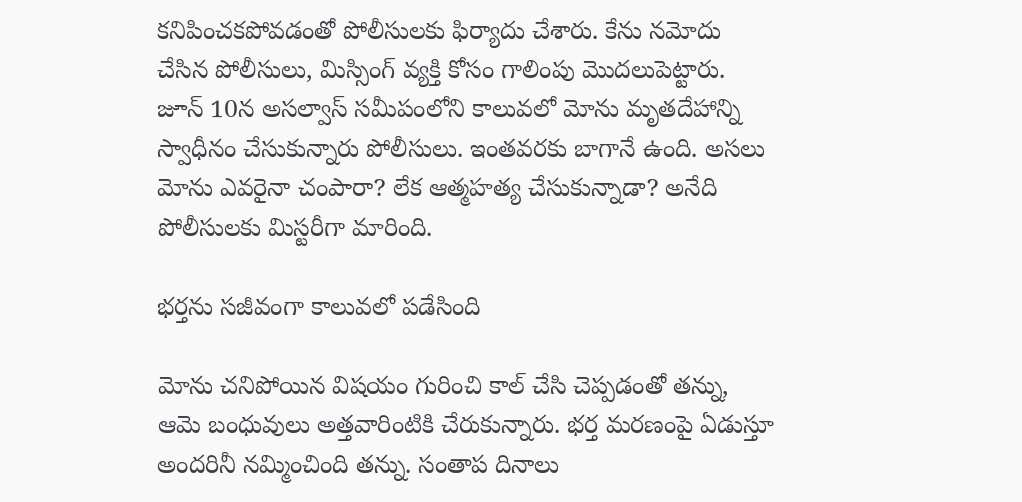కనిపించకపోవడంతో పోలీసులకు ఫిర్యాదు చేశారు. కేను నమోదు చేసిన పోలీసులు, మిస్సింగ్ వ్యక్తి కోసం గాలింపు మొదలుపెట్టారు. జూన్ 10న అసల్వాస్ సమీపంలోని కాలువలో మోను మృతదేహాన్ని స్వాధీనం చేసుకున్నారు పోలీసులు. ఇంతవరకు బాగానే ఉంది. అసలు మోను ఎవరైనా చంపారా? లేక ఆత్మహత్య చేసుకున్నాడా? అనేది పోలీసులకు మిస్టరీగా మారింది.

భర్తను సజీవంగా కాలువలో పడేసింది

మోను చనిపోయిన విషయం గురించి కాల్ చేసి చెప్పడంతో తన్ను, ఆమె బంధువులు అత్తవారింటికి చేరుకున్నారు. భర్త మరణంపై ఏడుస్తూ అందరినీ నమ్మించింది తన్ను. సంతాప దినాలు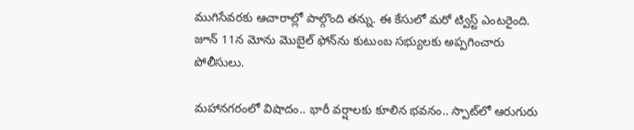ముగిసేవరకు ఆచారాల్లో పాల్గొంది తన్ను. ఈ కేసులో మరో ట్విస్ట్ ఎంటరైంది. జూన్ 11న మోను మొబైల్ ఫోన్‌ను కుటుంబ సభ్యులకు అప్పగించారు పోలీసులు.

మహానగరంలో విషాదం.. భారీ వర్షాలకు కూలిన భవనం.. స్పాట్‌లో ఆరుగురు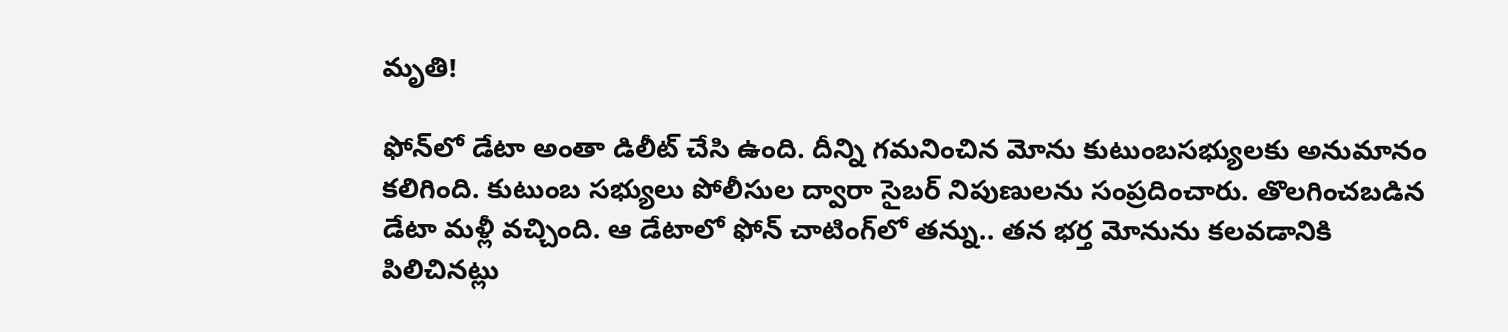మృతి!

ఫోన్‌లో డేటా అంతా డిలీట్ చేసి ఉంది. దీన్ని గమనించిన మోను కుటుంబసభ్యులకు అనుమానం కలిగింది. కుటుంబ సభ్యులు పోలీసుల ద్వారా సైబర్ నిపుణులను సంప్రదించారు. తొలగించబడిన డేటా మళ్లీ వచ్చింది. ఆ డేటాలో ఫోన్ చాటింగ్‌లో తన్ను.. తన భర్త మోనును కలవడానికి పిలిచినట్లు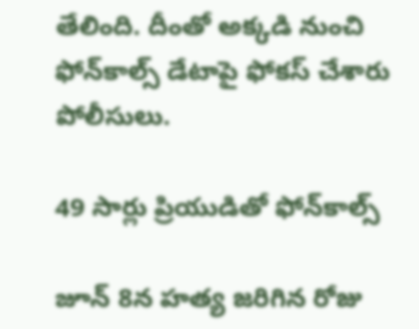తేలింది. దీంతో అక్కడి నుంచి ఫోన్‌కాల్స్ డేటాపై ఫోకస్ చేశారు పోలీసులు.

49 సార్లు ప్రియుడితో ఫోన్‌కాల్స్

జూన్ 8న హత్య జరిగిన రోజు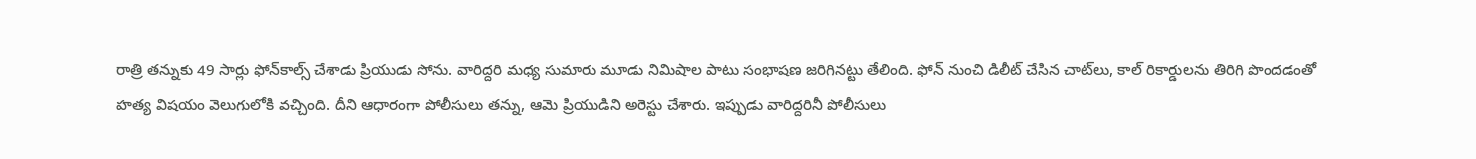రాత్రి తన్నుకు 49 సార్లు ఫోన్‌కాల్స్ చేశాడు ప్రియుడు సోను. వారిద్దరి మధ్య సుమారు మూడు నిమిషాల పాటు సంభాషణ జరిగినట్టు తేలింది. ఫోన్ నుంచి డిలీట్ చేసిన చాట్‌లు, కాల్ రికార్డులను తిరిగి పొందడంతో హత్య విషయం వెలుగులోకి వచ్చింది. దీని ఆధారంగా పోలీసులు తన్ను, ఆమె ప్రియుడిని అరెస్టు చేశారు. ఇప్పుడు వారిద్దరినీ పోలీసులు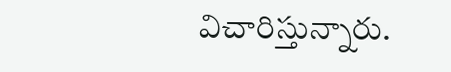విచారిస్తున్నారు.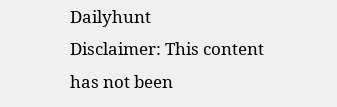Dailyhunt
Disclaimer: This content has not been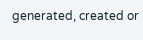generated, created or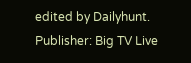edited by Dailyhunt. Publisher: Big TV Live